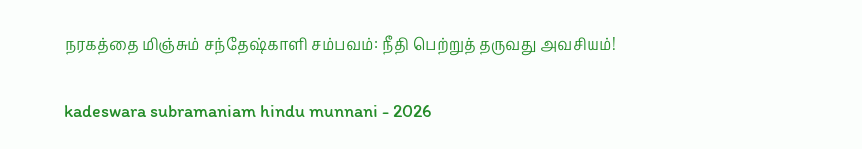நரகத்தை மிஞ்சும் சந்தேஷ்காளி சம்பவம்: நீதி பெற்றுத் தருவது அவசியம்!

kadeswara subramaniam hindu munnani - 2026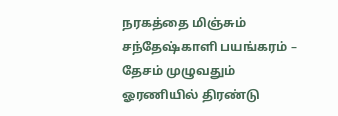நரகத்தை மிஞ்சும் சந்தேஷ்காளி பயங்கரம் – தேசம் முழுவதும் ஓரணியில் திரண்டு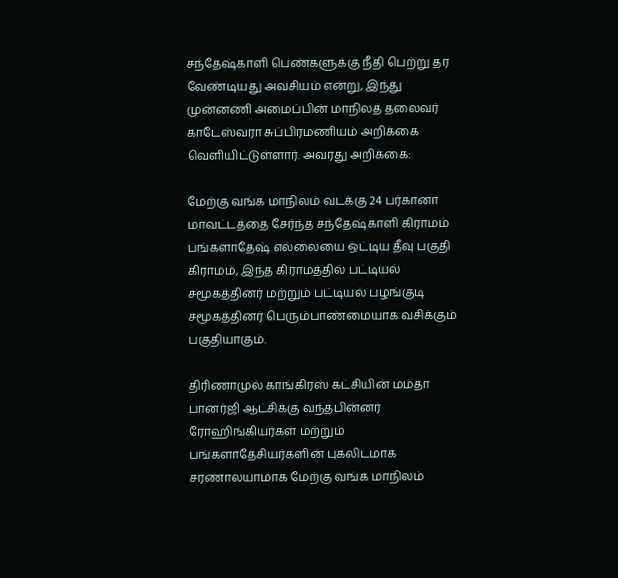சந்தேஷ்காளி பெண்களுக்கு நீதி பெற்று தர வேண்டியது அவசியம் என்று, இந்து முன்னணி அமைப்பின் மாநிலத் தலைவர் காடேஸ்வரா சுப்பிரமணியம் அறிக்கை வெளியிட்டுள்ளார். அவரது அறிக்கை:

மேற்கு வங்க மாநிலம் வடக்கு 24 பர்கானா மாவட்டத்தை சேர்ந்த சந்தேஷ்காளி கிராமம் பங்களாதேஷ் எல்லையை ஒட்டிய தீவு பகுதி கிராமம், இந்த கிராமத்தில் பட்டியல் சமூகத்தினர் மற்றும் பட்டியல் பழங்குடி சமூகத்தினர் பெரும்பாண்மையாக வசிக்கும் பகுதியாகும்.

திரிணாமுல் காங்கிரஸ் கட்சியின் மம்தா பானர்ஜி ஆட்சிக்கு வந்தபின்னர் ரோஹிங்கியர்கள் மற்றும் பங்களாதேசியர்களின் புகலிடமாக சரணாலயாமாக மேற்கு வங்க மாநிலம்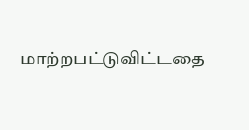மாற்றபட்டுவிட்டதை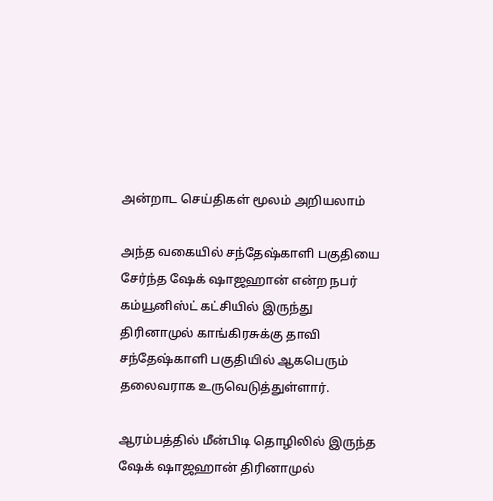அன்றாட செய்திகள் மூலம் அறியலாம்

அந்த வகையில் சந்தேஷ்காளி பகுதியை சேர்ந்த ஷேக் ஷாஜஹான் என்ற நபர் கம்யூனிஸ்ட் கட்சியில் இருந்து திரினாமுல் காங்கிரசுக்கு தாவி சந்தேஷ்காளி பகுதியில் ஆகபெரும் தலைவராக உருவெடுத்துள்ளார்.

ஆரம்பத்தில் மீன்பிடி தொழிலில் இருந்த ஷேக் ஷாஜஹான் திரினாமுல்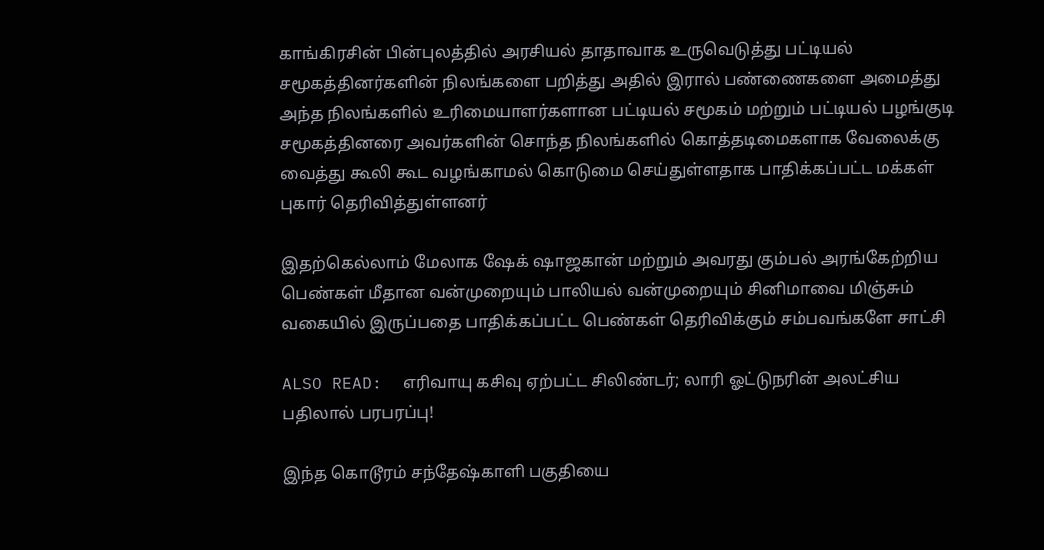காங்கிரசின் பின்புலத்தில் அரசியல் தாதாவாக உருவெடுத்து பட்டியல் சமூகத்தினர்களின் நிலங்களை பறித்து அதில் இரால் பண்ணைகளை அமைத்து அந்த நிலங்களில் உரிமையாளர்களான பட்டியல் சமூகம் மற்றும் பட்டியல் பழங்குடி சமூகத்தினரை அவர்களின் சொந்த நிலங்களில் கொத்தடிமைகளாக வேலைக்கு வைத்து கூலி கூட வழங்காமல் கொடுமை செய்துள்ளதாக பாதிக்கப்பட்ட மக்கள் புகார் தெரிவித்துள்ளனர்

இதற்கெல்லாம் மேலாக ஷேக் ஷாஜகான் மற்றும் அவரது கும்பல் அரங்கேற்றிய பெண்கள் மீதான வன்முறையும் பாலியல் வன்முறையும் சினிமாவை மிஞ்சும் வகையில் இருப்பதை பாதிக்கப்பட்ட பெண்கள் தெரிவிக்கும் சம்பவங்களே சாட்சி

ALSO READ:  எரிவாயு கசிவு ஏற்பட்ட சிலிண்டர்; லாரி ஓட்டுநரின் அலட்சிய பதிலால் பரபரப்பு!

இந்த கொடூரம் சந்தேஷ்காளி பகுதியை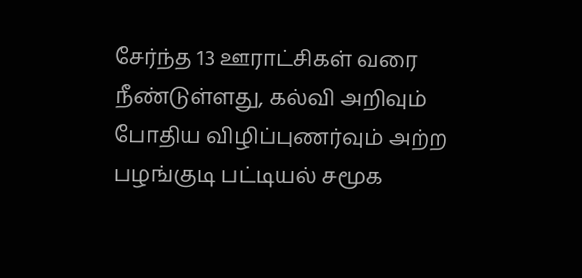சேர்ந்த 13 ஊராட்சிகள் வரை நீண்டுள்ளது, கல்வி அறிவும் போதிய விழிப்புணர்வும் அற்ற பழங்குடி பட்டியல் சமூக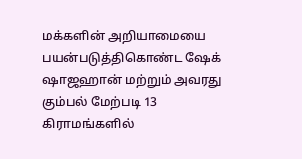மக்களின் அறியாமையை பயன்படுத்திகொண்ட ஷேக் ஷாஜஹான் மற்றும் அவரது கும்பல் மேற்படி 13 கிராமங்களில்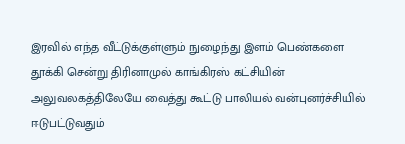இரவில் எந்த வீட்டுக்குள்ளும் நுழைந்து இளம் பெண்களை தூக்கி சென்று திரினாமுல் காங்கிரஸ் கட்சியின் அலுவலகத்திலேயே வைத்து கூட்டு பாலியல் வன்புனர்ச்சியில் ஈடுபட்டுவதும்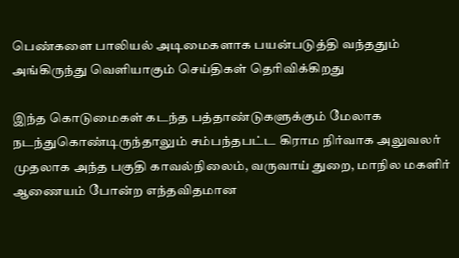பெண்களை பாலியல் அடிமைகளாக பயன்படுத்தி வந்ததும் அங்கிருந்து வெளியாகும் செய்திகள் தெரிவிக்கிறது

இந்த கொடுமைகள் கடந்த பத்தாண்டுகளுக்கும் மேலாக நடந்துகொண்டிருந்தாலும் சம்பந்தபட்ட கிராம நிர்வாக அலுவலர் முதலாக அந்த பகுதி காவல்நிலைம், வருவாய் துறை, மாநில மகளிர் ஆணையம் போன்ற எந்தவிதமான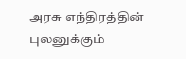அரசு எந்திரத்தின் புலனுக்கும்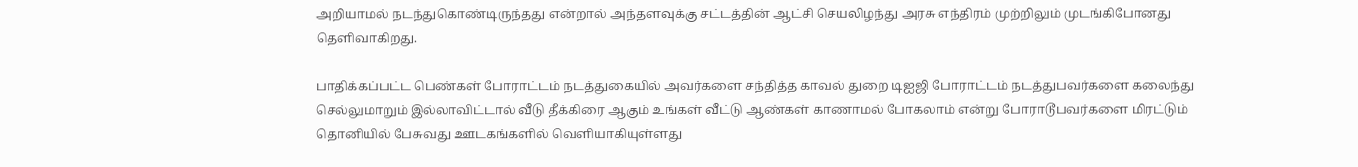அறியாமல் நடந்துகொண்டிருந்தது என்றால் அந்தளவுக்கு சட்டத்தின் ஆட்சி செயலிழந்து அரசு எந்திரம் முற்றிலும் முடங்கிபோனது தெளிவாகிறது.

பாதிக்கப்பட்ட பெண்கள் போராட்டம் நடத்துகையில் அவர்களை சந்தித்த காவல் துறை டிஐஜி போராட்டம் நடத்துபவர்களை கலைந்து செல்லுமாறும் இல்லாவிட்டால் வீடு தீக்கிரை ஆகும் உங்கள் வீட்டு ஆண்கள் காணாமல் போகலாம் என்று போராடூபவர்களை மிரட்டும் தொனியில் பேசுவது ஊடகங்களில் வெளியாகியுள்ளது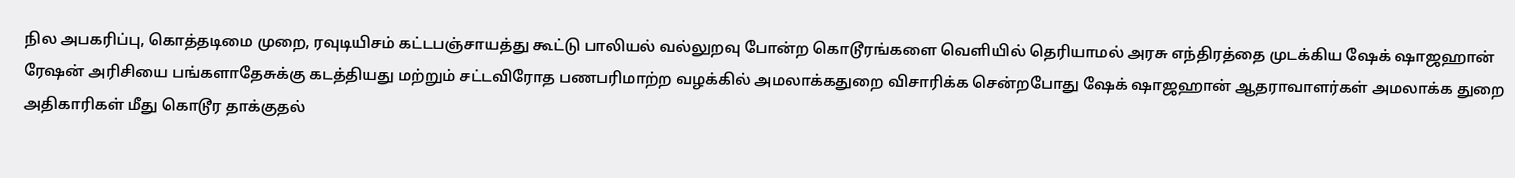நில அபகரிப்பு, கொத்தடிமை முறை, ரவுடியிசம் கட்டபஞ்சாயத்து கூட்டு பாலியல் வல்லுறவு போன்ற கொடூரங்களை வெளியில் தெரியாமல் அரசு எந்திரத்தை முடக்கிய ஷேக் ஷாஜஹான் ரேஷன் அரிசியை பங்களாதேசுக்கு கடத்தியது மற்றும் சட்டவிரோத பணபரிமாற்ற வழக்கில் அமலாக்கதுறை விசாரிக்க சென்றபோது ஷேக் ஷாஜஹான் ஆதராவாளர்கள் அமலாக்க துறை அதிகாரிகள் மீது கொடூர தாக்குதல்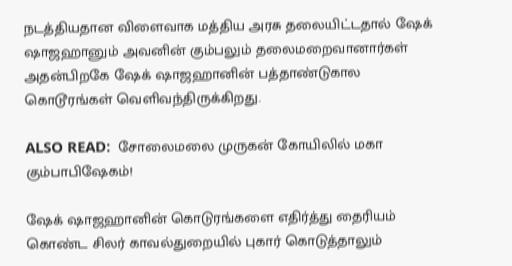நடத்தியதான விளைவாக மத்திய அரசு தலையிட்டதால் ஷேக் ஷாஜஹானும் அவனின் கும்பலும் தலைமறைவானார்கள் அதன்பிறகே ஷேக் ஷாஜஹானின் பத்தாண்டுகால கொடூரங்கள் வெளிவந்திருக்கிறது.

ALSO READ:  சோலைமலை முருகன் கோயிலில் மகா கும்பாபிஷேகம்!

ஷேக் ஷாஜஹானின் கொடுரங்களை எதிர்த்து தைரியம் கொண்ட சிலர் காவல்துறையில் புகார் கொடுத்தாலும்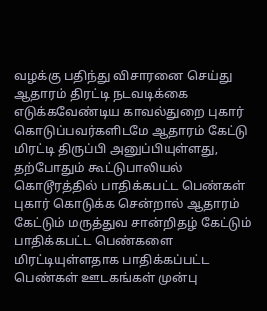வழக்கு பதிந்து விசாரனை செய்து ஆதாரம் திரட்டி நடவடிக்கை எடுக்கவேண்டிய காவல்துறை புகார் கொடுப்பவர்களிடமே ஆதாரம் கேட்டு மிரட்டி திருப்பி அனுப்பியுள்ளது, தற்போதும் கூட்டுபாலியல் கொடூரத்தில் பாதிக்கபட்ட பெண்கள் புகார் கொடுக்க சென்றால் ஆதாரம் கேட்டும் மருத்துவ சான்றிதழ் கேட்டும் பாதிக்கபட்ட பெண்களை மிரட்டியுள்ளதாக பாதிக்கப்பட்ட பெண்கள் ஊடகங்கள் முன்பு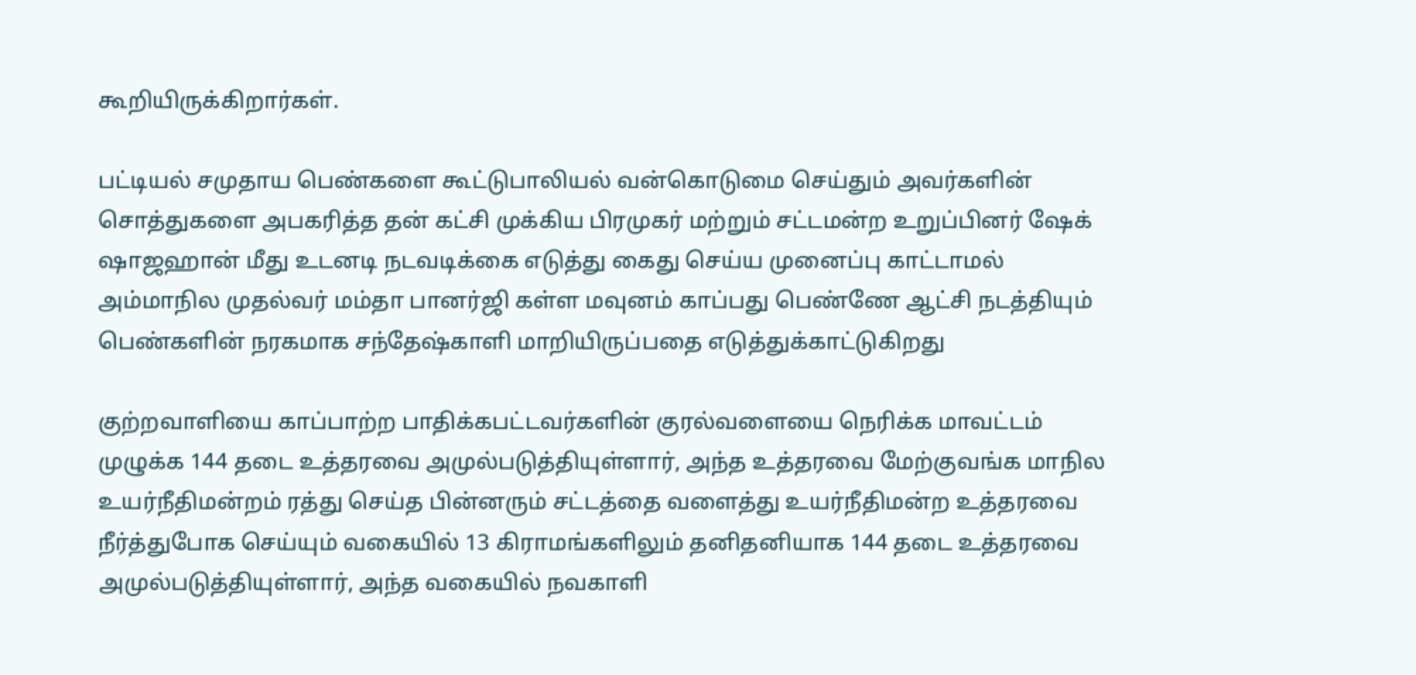கூறியிருக்கிறார்கள்.

பட்டியல் சமுதாய பெண்களை கூட்டுபாலியல் வன்கொடுமை செய்தும் அவர்களின் சொத்துகளை அபகரித்த தன் கட்சி முக்கிய பிரமுகர் மற்றும் சட்டமன்ற உறுப்பினர் ஷேக் ஷாஜஹான் மீது உடனடி நடவடிக்கை எடுத்து கைது செய்ய முனைப்பு காட்டாமல் அம்மாநில முதல்வர் மம்தா பானர்ஜி கள்ள மவுனம் காப்பது பெண்ணே ஆட்சி நடத்தியும் பெண்களின் நரகமாக சந்தேஷ்காளி மாறியிருப்பதை எடுத்துக்காட்டுகிறது

குற்றவாளியை காப்பாற்ற பாதிக்கபட்டவர்களின் குரல்வளையை நெரிக்க மாவட்டம் முழுக்க 144 தடை உத்தரவை அமுல்படுத்தியுள்ளார், அந்த உத்தரவை மேற்குவங்க மாநில உயர்நீதிமன்றம் ரத்து செய்த பின்னரும் சட்டத்தை வளைத்து உயர்நீதிமன்ற உத்தரவை நீர்த்துபோக செய்யும் வகையில் 13 கிராமங்களிலும் தனிதனியாக 144 தடை உத்தரவை அமுல்படுத்தியுள்ளார், அந்த வகையில் நவகாளி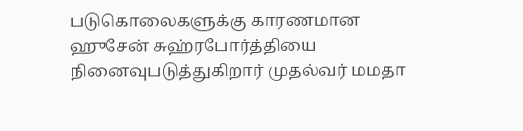படுகொலைகளுக்கு காரணமான ஹுசேன் சுஹ்ரபோர்த்தியை நினைவுபடுத்துகிறார் முதல்வர் மமதா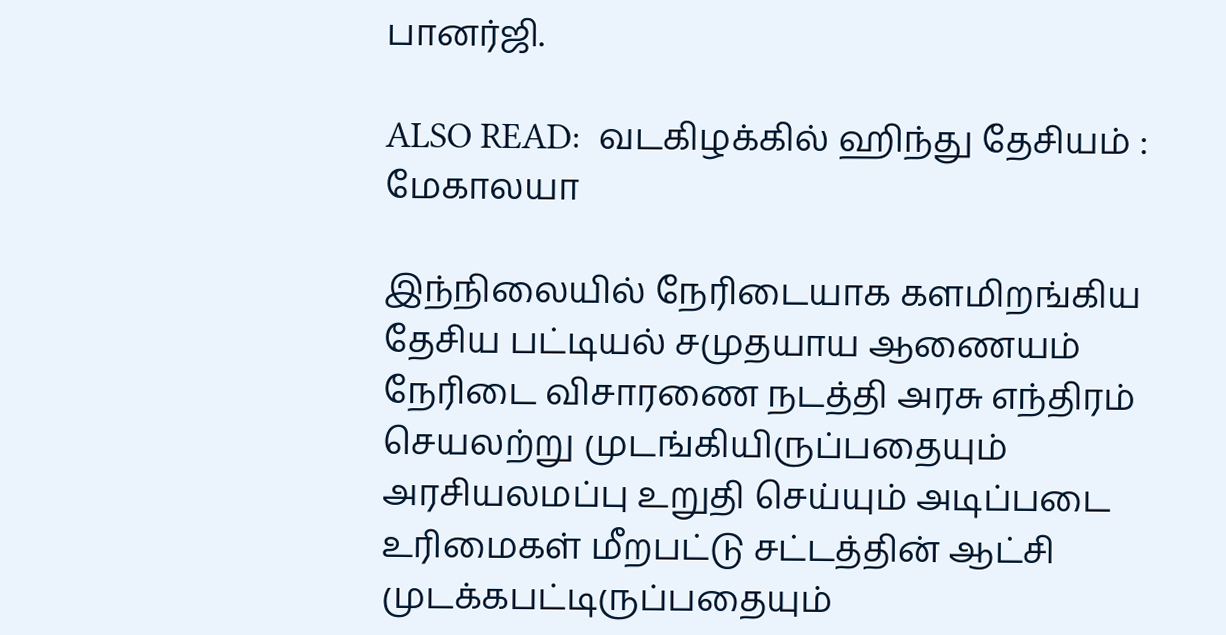பானர்ஜி.

ALSO READ:  வடகிழக்கில் ஹிந்து தேசியம் : மேகாலயா

இந்நிலையில் நேரிடையாக களமிறங்கிய தேசிய பட்டியல் சமுதயாய ஆணையம் நேரிடை விசாரணை நடத்தி அரசு எந்திரம் செயலற்று முடங்கியிருப்பதையும் அரசியலமப்பு உறுதி செய்யும் அடிப்படை உரிமைகள் மீறபட்டு சட்டத்தின் ஆட்சி முடக்கபட்டிருப்பதையும்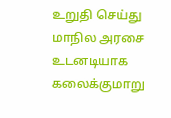உறுதி செய்து மாநில அரசை உடனடியாக கலைக்குமாறு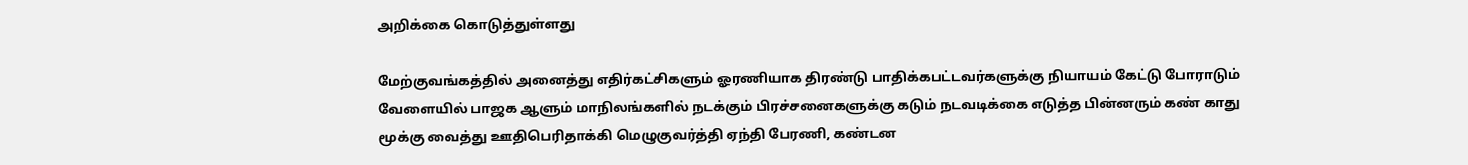அறிக்கை கொடுத்துள்ளது

மேற்குவங்கத்தில் அனைத்து எதிர்கட்சிகளும் ஓரணியாக திரண்டு பாதிக்கபட்டவர்களுக்கு நியாயம் கேட்டு போராடும் வேளையில் பாஜக ஆளும் மாநிலங்களில் நடக்கும் பிரச்சனைகளுக்கு கடும் நடவடிக்கை எடுத்த பின்னரும் கண் காது மூக்கு வைத்து ஊதிபெரிதாக்கி மெழுகுவர்த்தி ஏந்தி பேரணி, கண்டன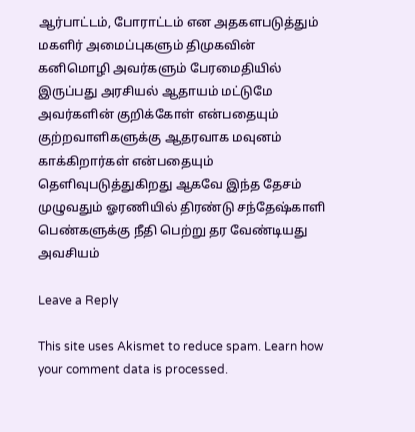ஆர்பாட்டம், போராட்டம் என அதகளபடுத்தும் மகளிர் அமைப்புகளும் திமுகவின் கனிமொழி அவர்களும் பேரமைதியில் இருப்பது அரசியல் ஆதாயம் மட்டுமே அவர்களின் குறிக்கோள் என்பதையும் குற்றவாளிகளுக்கு ஆதரவாக மவுனம் காக்கிறார்கள் என்பதையும் தெளிவுபடுத்துகிறது ஆகவே இந்த தேசம் முழுவதும் ஓரணியில் திரண்டு சந்தேஷ்காளி பெண்களுக்கு நீதி பெற்று தர வேண்டியது அவசியம்

Leave a Reply

This site uses Akismet to reduce spam. Learn how your comment data is processed.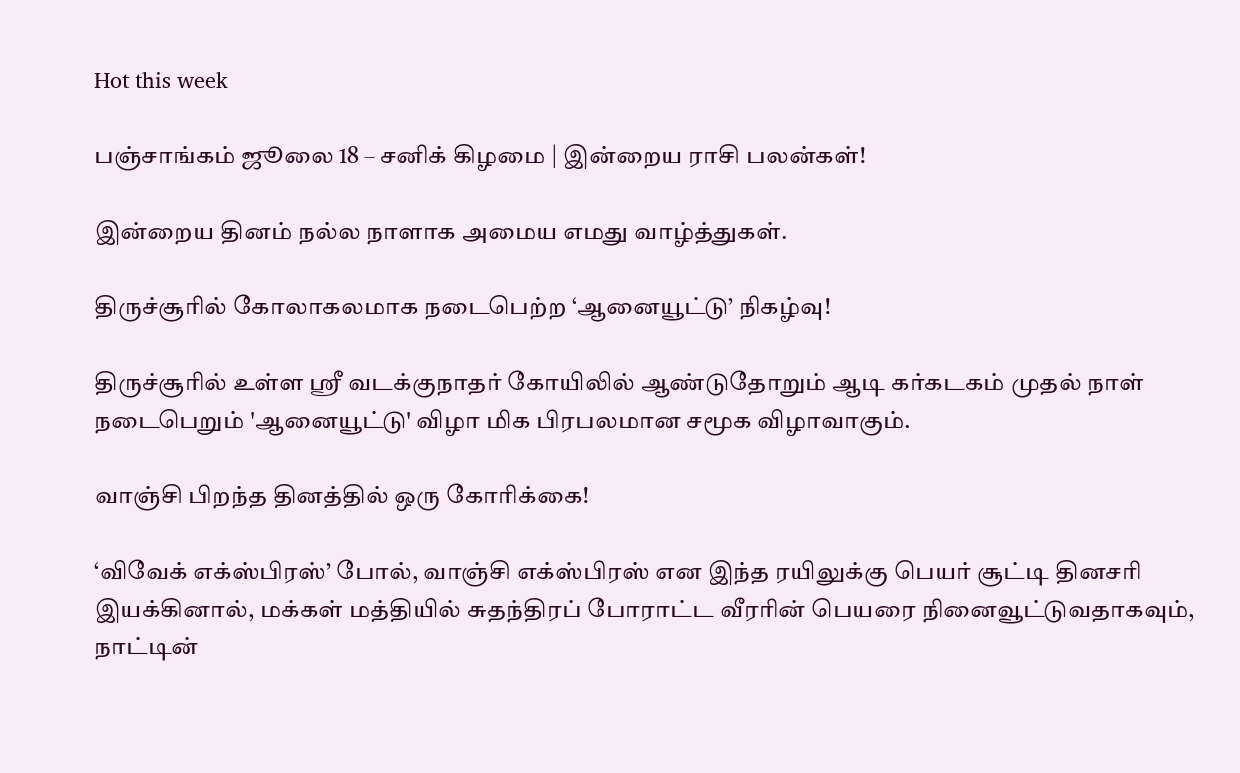Hot this week

பஞ்சாங்கம் ஜூலை 18 – சனிக் கிழமை | இன்றைய ராசி பலன்கள்!

இன்றைய தினம் நல்ல நாளாக அமைய எமது வாழ்த்துகள்.

திருச்சூரில் கோலாகலமாக நடைபெற்ற ‘ஆனையூட்டு’ நிகழ்வு!

திருச்சூரில் உள்ள ஸ்ரீ வடக்குநாதர் கோயிலில் ஆண்டுதோறும் ஆடி கர்கடகம் முதல் நாள் நடைபெறும் 'ஆனையூட்டு' விழா மிக பிரபலமான சமூக விழாவாகும்.

வாஞ்சி பிறந்த தினத்தில் ஒரு கோரிக்கை!

‘விவேக் எக்ஸ்பிரஸ்’ போல், வாஞ்சி எக்ஸ்பிரஸ் என இந்த ரயிலுக்கு பெயர் சூட்டி தினசரி இயக்கினால், மக்கள் மத்தியில் சுதந்திரப் போராட்ட வீரரின் பெயரை நினைவூட்டுவதாகவும், நாட்டின்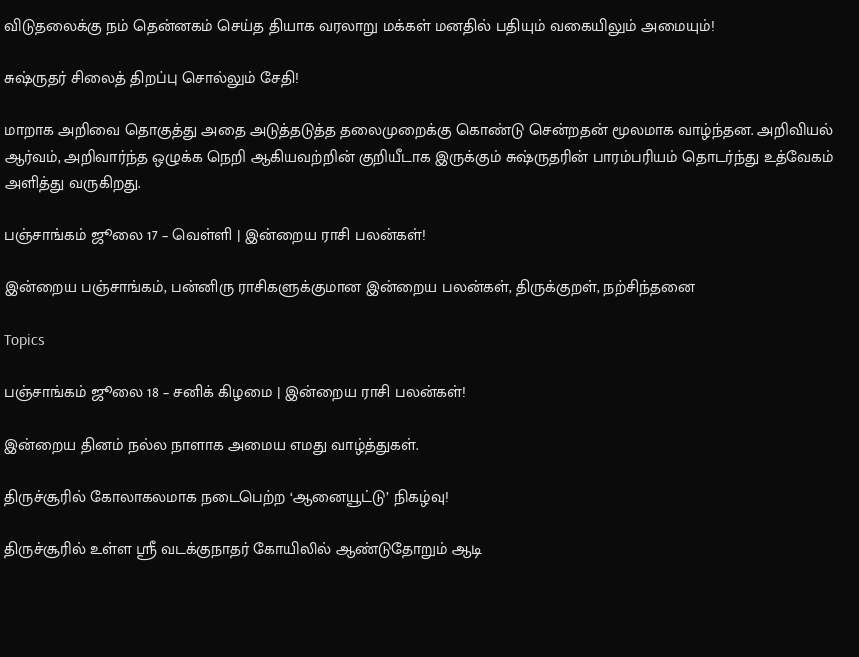விடுதலைக்கு நம் தென்னகம் செய்த தியாக வரலாறு மக்கள் மனதில் பதியும் வகையிலும் அமையும்!

சுஷ்ருதர் சிலைத் திறப்பு சொல்லும் சேதி!

மாறாக அறிவை தொகுத்து அதை அடுத்தடுத்த தலைமுறைக்கு கொண்டு சென்றதன் மூலமாக வாழ்ந்தன. அறிவியல் ஆர்வம், அறிவார்ந்த ஒழுக்க நெறி ஆகியவற்றின் குறியீடாக இருக்கும் சுஷ்ருதரின் பாரம்பரியம் தொடர்ந்து உத்வேகம் அளித்து வருகிறது.

பஞ்சாங்கம் ஜூலை 17 – வெள்ளி | இன்றைய ராசி பலன்கள்!

இன்றைய பஞ்சாங்கம், பன்னிரு ராசிகளுக்குமான இன்றைய பலன்கள், திருக்குறள், நற்சிந்தனை

Topics

பஞ்சாங்கம் ஜூலை 18 – சனிக் கிழமை | இன்றைய ராசி பலன்கள்!

இன்றைய தினம் நல்ல நாளாக அமைய எமது வாழ்த்துகள்.

திருச்சூரில் கோலாகலமாக நடைபெற்ற ‘ஆனையூட்டு’ நிகழ்வு!

திருச்சூரில் உள்ள ஸ்ரீ வடக்குநாதர் கோயிலில் ஆண்டுதோறும் ஆடி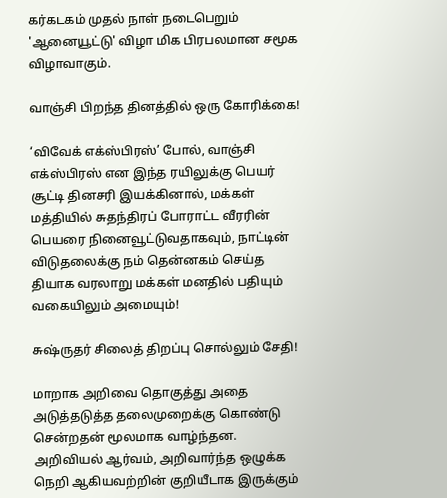கர்கடகம் முதல் நாள் நடைபெறும் 'ஆனையூட்டு' விழா மிக பிரபலமான சமூக விழாவாகும்.

வாஞ்சி பிறந்த தினத்தில் ஒரு கோரிக்கை!

‘விவேக் எக்ஸ்பிரஸ்’ போல், வாஞ்சி எக்ஸ்பிரஸ் என இந்த ரயிலுக்கு பெயர் சூட்டி தினசரி இயக்கினால், மக்கள் மத்தியில் சுதந்திரப் போராட்ட வீரரின் பெயரை நினைவூட்டுவதாகவும், நாட்டின் விடுதலைக்கு நம் தென்னகம் செய்த தியாக வரலாறு மக்கள் மனதில் பதியும் வகையிலும் அமையும்!

சுஷ்ருதர் சிலைத் திறப்பு சொல்லும் சேதி!

மாறாக அறிவை தொகுத்து அதை அடுத்தடுத்த தலைமுறைக்கு கொண்டு சென்றதன் மூலமாக வாழ்ந்தன. அறிவியல் ஆர்வம், அறிவார்ந்த ஒழுக்க நெறி ஆகியவற்றின் குறியீடாக இருக்கும்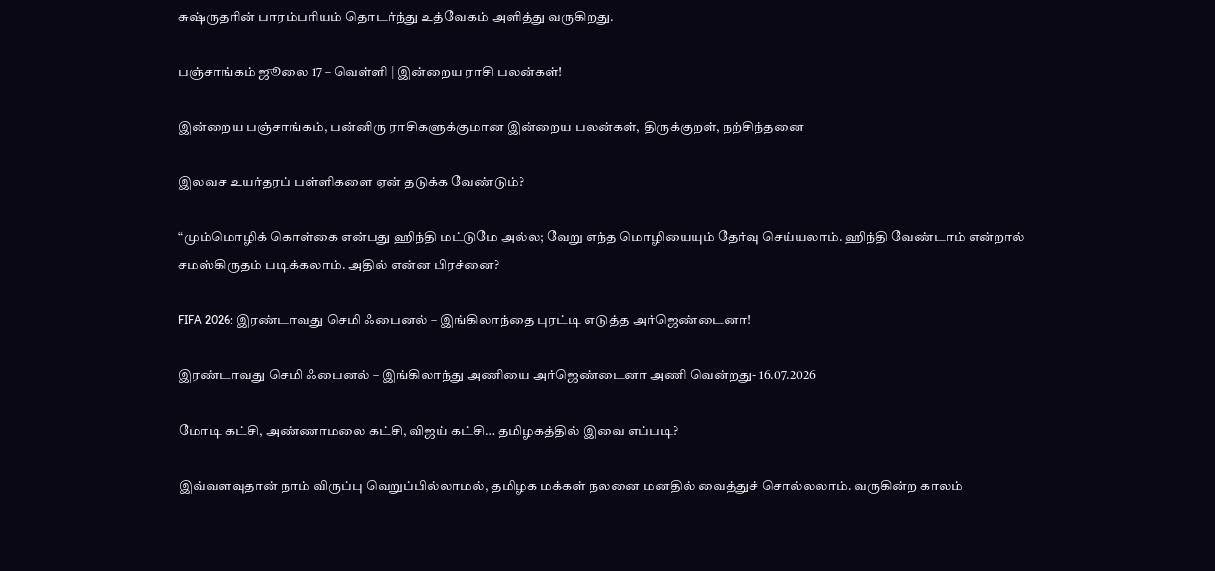சுஷ்ருதரின் பாரம்பரியம் தொடர்ந்து உத்வேகம் அளித்து வருகிறது.

பஞ்சாங்கம் ஜூலை 17 – வெள்ளி | இன்றைய ராசி பலன்கள்!

இன்றைய பஞ்சாங்கம், பன்னிரு ராசிகளுக்குமான இன்றைய பலன்கள், திருக்குறள், நற்சிந்தனை

இலவச உயர்தரப் பள்ளிகளை ஏன் தடுக்க வேண்டும்?

“மும்மொழிக் கொள்கை என்பது ஹிந்தி மட்டுமே அல்ல; வேறு எந்த மொழியையும் தேர்வு செய்யலாம். ஹிந்தி வேண்டாம் என்றால் சமஸ்கிருதம் படிக்கலாம். அதில் என்ன பிரச்னை?

FIFA 2026: இரண்டாவது செமி ஃபைனல் – இங்கிலாந்தை புரட்டி எடுத்த அர்ஜெண்டைனா!

இரண்டாவது செமி ஃபைனல் – இங்கிலாந்து அணியை அர்ஜெண்டைனா அணி வென்றது- 16.07.2026

மோடி கட்சி, அண்ணாமலை கட்சி, விஜய் கட்சி… தமிழகத்தில் இவை எப்படி?

இவ்வளவுதான் நாம் விருப்பு வெறுப்பில்லாமல், தமிழக மக்கள் நலனை மனதில் வைத்துச் சொல்லலாம். வருகின்ற காலம்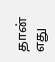தான் எது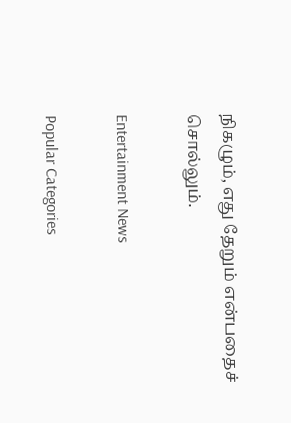நிகழும், எது தேறும் என்பதைச் சொல்லும்.

Entertainment News

Popular Categories